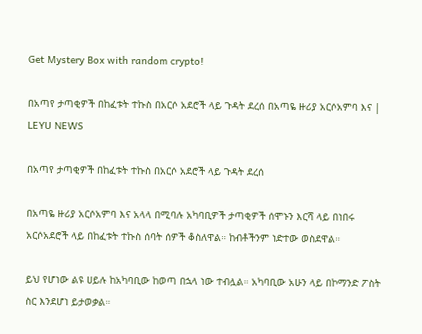Get Mystery Box with random crypto!

በአጣየ ታጣቂዎች በከፈቱት ተኩስ በአርሶ አደሮች ላይ ጉዳት ደረሰ በአጣዬ ዙሪያ አርሶአምባ እና | LEYU NEWS

በአጣየ ታጣቂዎች በከፈቱት ተኩስ በአርሶ አደሮች ላይ ጉዳት ደረሰ

በአጣዬ ዙሪያ አርሶአምባ እና አላላ በሚባሉ አካባቢዎች ታጣቂዎች ሰሞኑን እርሻ ላይ በነበሩ አርሶአደሮች ላይ በከፈቱት ተኩስ ሰባት ሰዎች ቆስለዋል። ከብቶችንም ነድተው ወስደዋል።

ይህ የሆነው ልዩ ሀይሉ ከአካባቢው ከወጣ በኋላ ነው ተብሏል። አካባቢው አሁን ላይ በኮማንድ ፖስት ስር እንደሆነ ይታወቃል።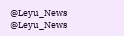@Leyu_News
@Leyu_News